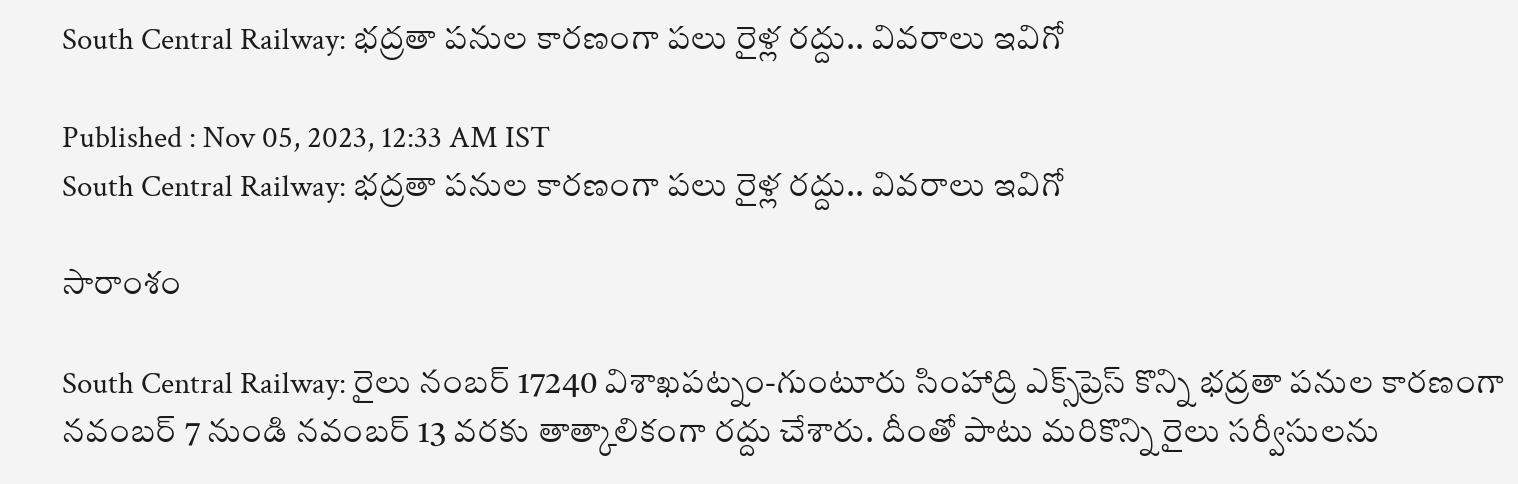South Central Railway: భద్రతా పనుల కారణంగా పలు రైళ్ల రద్దు.. వివరాలు ఇవిగో

Published : Nov 05, 2023, 12:33 AM IST
South Central Railway: భద్రతా పనుల కారణంగా పలు రైళ్ల రద్దు.. వివరాలు ఇవిగో

సారాంశం

South Central Railway: రైలు నంబర్ 17240 విశాఖపట్నం-గుంటూరు సింహాద్రి ఎక్స్‌ప్రెస్ కొన్ని భద్రతా పనుల కారణంగా నవంబర్ 7 నుండి నవంబర్ 13 వరకు తాత్కాలికంగా రద్దు చేశారు. దీంతో పాటు మరికొన్ని రైలు స‌ర్వీసుల‌ను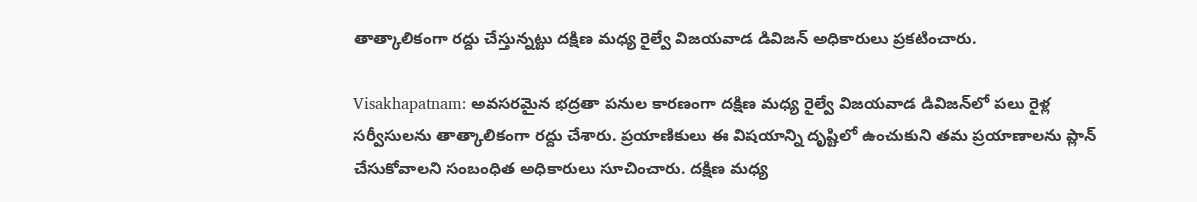తాత్కాలికంగా ర‌ద్దు చేస్తున్న‌ట్టు ద‌క్షిణ మ‌ధ్య రైల్వే విజ‌య‌వాడ డివిజ‌న్ అధికారులు ప్ర‌క‌టించారు.

Visakhapatnam: అవసరమైన భద్రతా పనుల కారణంగా దక్షిణ మధ్య రైల్వే విజయవాడ డివిజన్‌లో పలు రైళ్ల సర్వీసులను తాత్కాలికంగా రద్దు చేశారు. ప్రయాణికులు ఈ విష‌యాన్ని దృష్టిలో ఉంచుకుని త‌మ ప్రయాణాల‌ను ప్లాన్ చేసుకోవాల‌ని సంబంధిత అధికారులు సూచించారు. ద‌క్షిణ మ‌ధ్య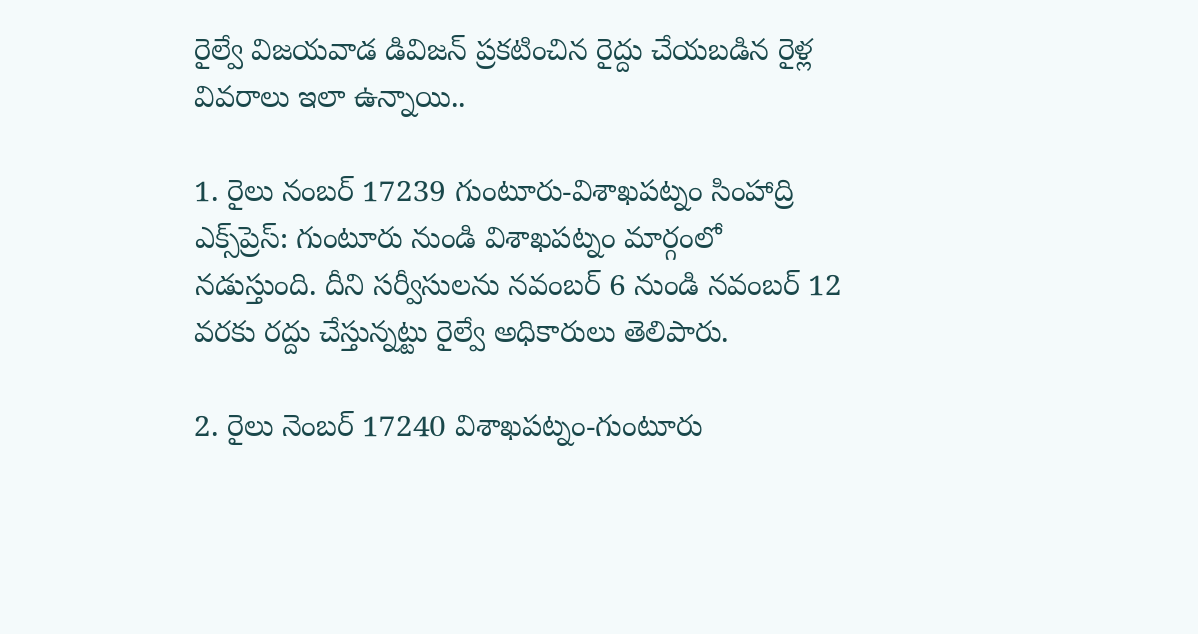రైల్వే విజ‌య‌వాడ డివిజ‌న్ ప్ర‌క‌టించిన రైద్దు చేయ‌బ‌డిన రైళ్ల వివ‌రాలు ఇలా ఉన్నాయి..

1. రైలు నంబ‌ర్ 17239 గుంటూరు-విశాఖపట్నం సింహాద్రి ఎక్స్‌ప్రెస్: గుంటూరు నుండి విశాఖపట్నం మార్గంలో న‌డుస్తుంది. దీని స‌ర్వీసుల‌ను నవంబర్ 6 నుండి నవంబర్ 12 వరకు ర‌ద్దు చేస్తున్న‌ట్టు రైల్వే అధికారులు తెలిపారు.

2. రైలు నెంబ‌ర్ 17240 విశాఖపట్నం-గుంటూరు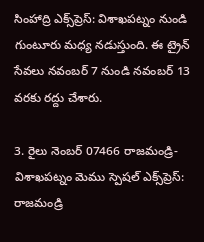సింహాద్రి ఎక్స్‌ప్రెస్: విశాఖపట్నం నుండి గుంటూరు మ‌ధ్య న‌డుస్తుంది. ఈ ట్రైన్ సేవ‌లు నవంబర్ 7 నుండి నవంబర్ 13 వరకు ర‌ద్దు చేశారు.

3. రైలు నెంబ‌ర్ 07466 రాజమండ్రి-విశాఖపట్నం మెము స్పెషల్ ఎక్స్‌ప్రెస్: రాజమండ్రి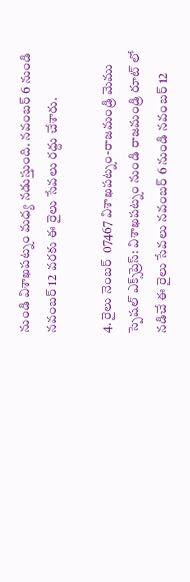నుండి విశాఖపట్నం మ‌ధ్య న‌డుస్తుంది. నవంబర్ 6 నుండి నవంబర్ 12 వరకు ఈ రైలు సేవ‌లు ర‌ద్దు చేశారు.

4. రైలు నెంబ‌ర్  07467 విశాఖపట్నం-రాజమండ్రి మెము స్పెషల్ ఎక్స్‌ప్రెస్: విశాఖపట్నం నుండి రాజమండ్రి రూట్ లో న‌డిచే ఈ రైలు సేవ‌లు నవంబర్ 6 నుండి నవంబర్ 12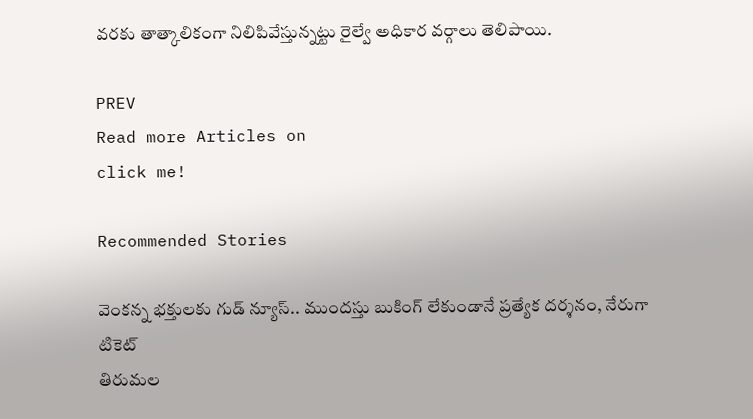వరకు తాత్కాలికంగా నిలిపివేస్తున్న‌ట్టు రైల్వే అధికార వ‌ర్గాలు తెలిపాయి.

PREV
Read more Articles on
click me!

Recommended Stories

వెంక‌న్న భ‌క్తుల‌కు గుడ్ న్యూస్‌.. ముంద‌స్తు బుకింగ్ లేకుండానే ప్ర‌త్యేక‌ ద‌ర్శ‌నం, నేరుగా టికెట్‌
తిరుమల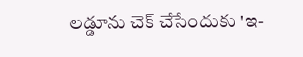లడ్డూను చెక్ చేసేందుకు 'ఇ-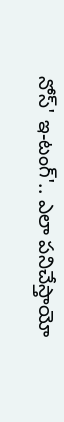నోస్' ఇ-టంగ్'.. ఎలా పనిచేస్తాయో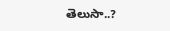తెలుసా..?